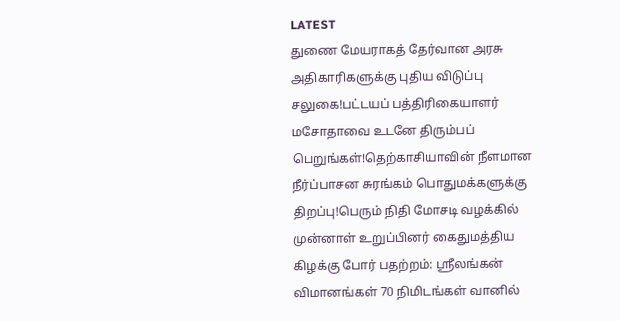LATEST
துணை மேயராகத் தேர்வான அரசு அதிகாரிகளுக்கு புதிய விடுப்பு சலுகை!பட்டயப் பத்திரிகையாளர் மசோதாவை உடனே திரும்பப் பெறுங்கள்!தெற்காசியாவின் நீளமான நீர்ப்பாசன சுரங்கம் பொதுமக்களுக்கு திறப்பு!பெரும் நிதி மோசடி வழக்கில் முன்னாள் உறுப்பினர் கைதுமத்திய கிழக்கு போர் பதற்றம்: ஸ்ரீலங்கன் விமானங்கள் 70 நிமிடங்கள் வானில்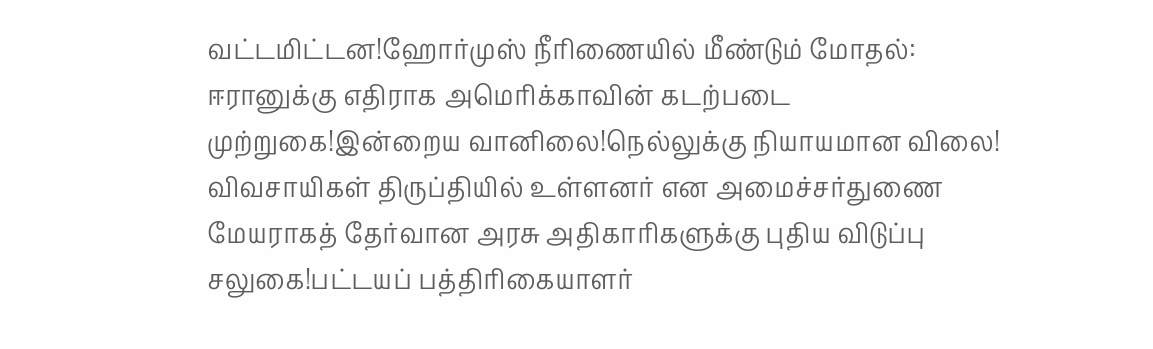வட்டமிட்டன!ஹோர்முஸ் நீரிணையில் மீண்டும் மோதல்: ஈரானுக்கு எதிராக அமெரிக்காவின் கடற்படை முற்றுகை!இன்றைய வானிலை!நெல்லுக்கு நியாயமான விலை! விவசாயிகள் திருப்தியில் உள்ளனர் என அமைச்சர்துணை மேயராகத் தேர்வான அரசு அதிகாரிகளுக்கு புதிய விடுப்பு சலுகை!பட்டயப் பத்திரிகையாளர்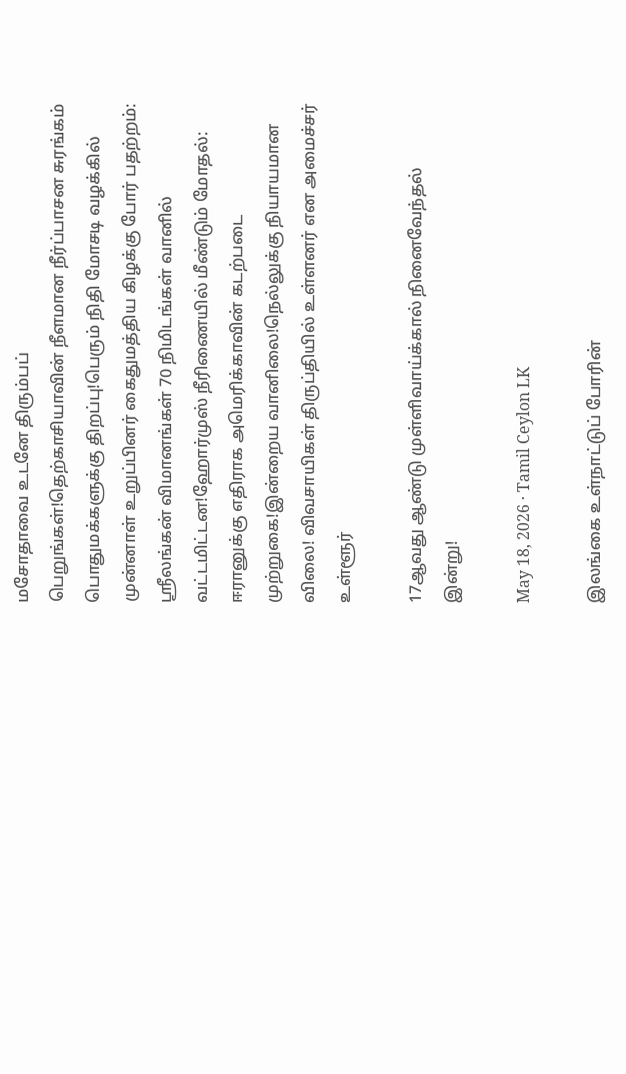மசோதாவை உடனே திரும்பப் பெறுங்கள்!தெற்காசியாவின் நீளமான நீர்ப்பாசன சுரங்கம் பொதுமக்களுக்கு திறப்பு!பெரும் நிதி மோசடி வழக்கில் முன்னாள் உறுப்பினர் கைதுமத்திய கிழக்கு போர் பதற்றம்: ஸ்ரீலங்கன் விமானங்கள் 70 நிமிடங்கள் வானில் வட்டமிட்டன!ஹோர்முஸ் நீரிணையில் மீண்டும் மோதல்: ஈரானுக்கு எதிராக அமெரிக்காவின் கடற்படை முற்றுகை!இன்றைய வானிலை!நெல்லுக்கு நியாயமான விலை! விவசாயிகள் திருப்தியில் உள்ளனர் என அமைச்சர்
உள்ளூர்

17ஆவது ஆண்டு முள்ளிவாய்க்கால் நினைவேந்தல் இன்று!

May 18, 2026 · Tamil Ceylon LK

இலங்கை உள்நாட்டுப் போரின்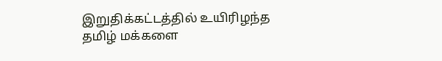இறுதிக்கட்டத்தில் உயிரிழந்த தமிழ் மக்களை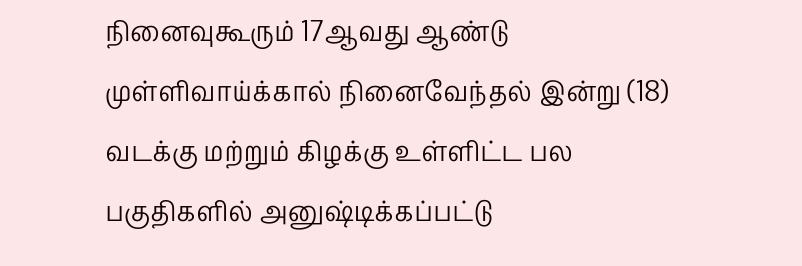நினைவுகூரும் 17ஆவது ஆண்டு முள்ளிவாய்க்கால் நினைவேந்தல் இன்று (18) வடக்கு மற்றும் கிழக்கு உள்ளிட்ட பல பகுதிகளில் அனுஷ்டிக்கப்பட்டு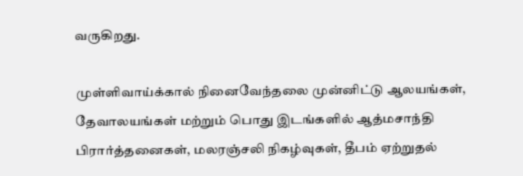வருகிறது.

முள்ளிவாய்க்கால் நினைவேந்தலை முன்னிட்டு ஆலயங்கள், தேவாலயங்கள் மற்றும் பொது இடங்களில் ஆத்மசாந்தி பிரார்த்தனைகள், மலரஞ்சலி நிகழ்வுகள், தீபம் ஏற்றுதல்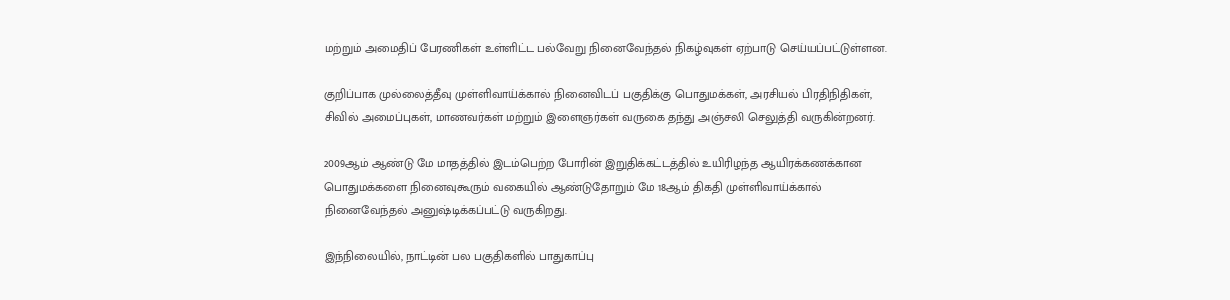மற்றும் அமைதிப் பேரணிகள் உள்ளிட்ட பல்வேறு நினைவேந்தல் நிகழ்வுகள் ஏற்பாடு செய்யப்பட்டுள்ளன.

குறிப்பாக முல்லைத்தீவு முள்ளிவாய்க்கால் நினைவிடப் பகுதிக்கு பொதுமக்கள், அரசியல் பிரதிநிதிகள், சிவில் அமைப்புகள், மாணவர்கள் மற்றும் இளைஞர்கள் வருகை தந்து அஞ்சலி செலுத்தி வருகின்றனர்.

2009ஆம் ஆண்டு மே மாதத்தில் இடம்பெற்ற போரின் இறுதிக்கட்டத்தில் உயிரிழந்த ஆயிரக்கணக்கான பொதுமக்களை நினைவுகூரும் வகையில் ஆண்டுதோறும் மே 18ஆம் திகதி முள்ளிவாய்க்கால் நினைவேந்தல் அனுஷ்டிக்கப்பட்டு வருகிறது.

இந்நிலையில், நாட்டின் பல பகுதிகளில் பாதுகாப்பு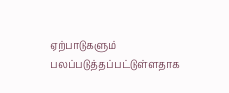ஏற்பாடுகளும் பலப்படுத்தப்பட்டுள்ளதாக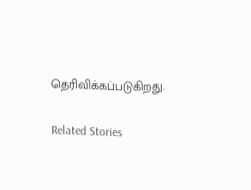தெரிவிக்கப்படுகிறது.

Related Stories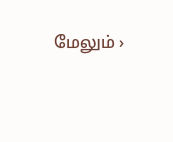மேலும் ›